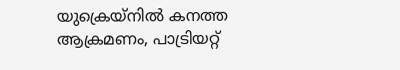യുക്രെയ്‌നില്‍ കനത്ത ആക്രമണം, പാട്രിയറ്റ്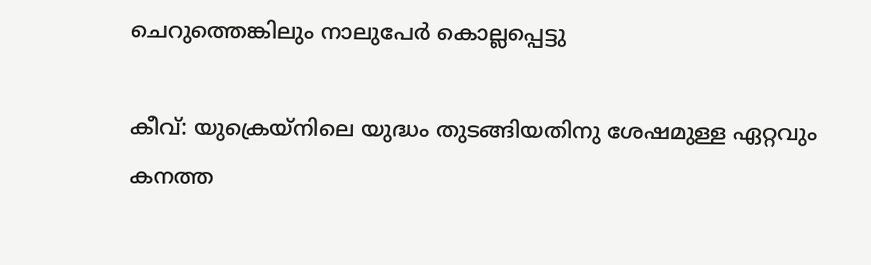ചെറുത്തെങ്കിലും നാലുപേര്‍ കൊല്ലപ്പെട്ടു

കീവ്: യുക്രെയ്‌നിലെ യുദ്ധം തുടങ്ങിയതിനു ശേഷമുള്ള ഏറ്റവും കനത്ത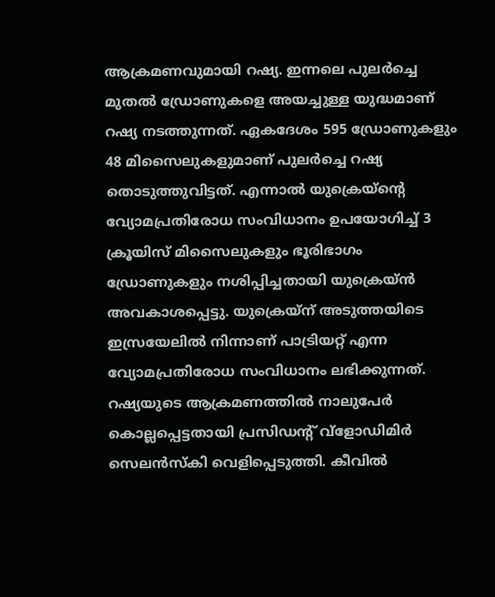ആക്രമണവുമായി റഷ്യ. ഇന്നലെ പുലര്‍ച്ചെ മുതല്‍ ഡ്രോണുകളെ അയച്ചുള്ള യുദ്ധമാണ് റഷ്യ നടത്തുന്നത്. ഏകദേശം 595 ഡ്രോണുകളും 48 മിസൈലുകളുമാണ് പുലര്‍ച്ചെ റഷ്യ തൊടുത്തുവിട്ടത്. എന്നാല്‍ യുക്രെയ്‌ന്റെ വ്യോമപ്രതിരോധ സംവിധാനം ഉപയോഗിച്ച് 3 ക്രൂയിസ് മിസൈലുകളും ഭൂരിഭാഗം ഡ്രോണുകളും നശിപ്പിച്ചതായി യുക്രെയ്ന്‍ അവകാശപ്പെട്ടു. യുക്രെയ്‌ന് അടുത്തയിടെ ഇസ്രയേലില്‍ നിന്നാണ് പാട്രിയറ്റ് എന്ന വ്യോമപ്രതിരോധ സംവിധാനം ലഭിക്കുന്നത്. റഷ്യയുടെ ആക്രമണത്തില്‍ നാലുപേര്‍ കൊല്ലപ്പെട്ടതായി പ്രസിഡന്റ് വ്‌ളോഡിമിര്‍ സെലന്‍സ്‌കി വെളിപ്പെടുത്തി. കീവില്‍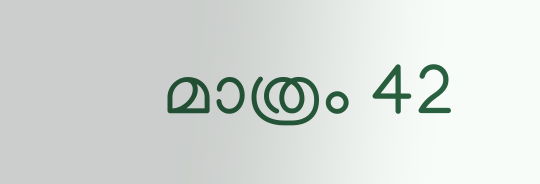മാത്രം 42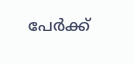പേര്‍ക്ക്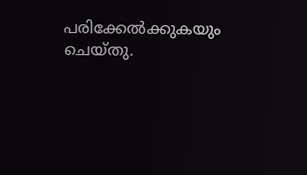പരിക്കേല്‍ക്കുകയും ചെയ്തു.